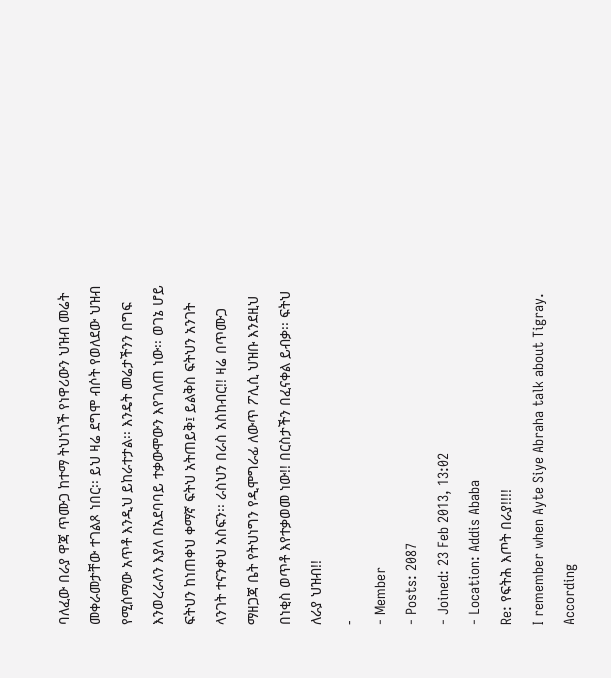ባለፈው በራያ ዋጃ ጥሙጋ ከተማ ትህነጎች የነዋሪውን ህዝብ መሬት መቀራመታቸው ተገልጾ ነበር፡፡ ይህ ዛሬ ደግሞ ብሶት የወለደው ህዝብ የሚሰማው አጥቶ እንዲህ ይከራተታል፡፡ እንዴት መሬታችንን በግፍ እንወረራለን እያለ በአደባባይ ተቃውሞውን እየገለጠ ነው፡፡ ወገኔ ሆይ ፍትህን ከነጠቀህ ቀማኛ ፍትህ አትጠይቅ፤ ይልቅስ ፍትህን አንገት ላንገት ተናንቀህ አስፍን፡፡ ራስህን በራስ አስከብር!! ዛሬ በጥሙጋ ማዘጋጃ ቤት የትህነግን የዲሞግራፊ ለውጥ ፖሊሲ ህዝቡ እንደዚህ በነቂስ ወጥቶ እየተቃወመ ነው!! በርስታችን በፈናቀል ይብቃ፡፡ ፍትህ ለራያ ህዝብ!!
-
- Member
- Posts: 2087
- Joined: 23 Feb 2013, 13:02
- Location: Addis Ababa
Re: የፍትሕ እጦት በራያ!!!!
I remember when Ayte Siye Abraha talk about Tigray.
According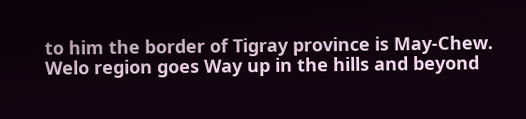to him the border of Tigray province is May-Chew.
Welo region goes Way up in the hills and beyond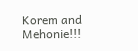Korem and Mehonie!!!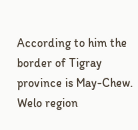According to him the border of Tigray province is May-Chew.
Welo region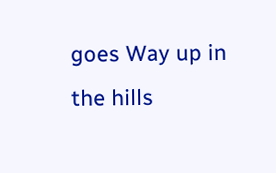goes Way up in the hills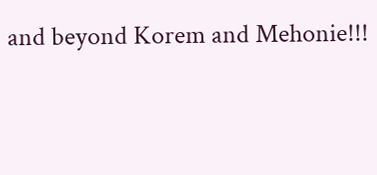and beyond Korem and Mehonie!!!